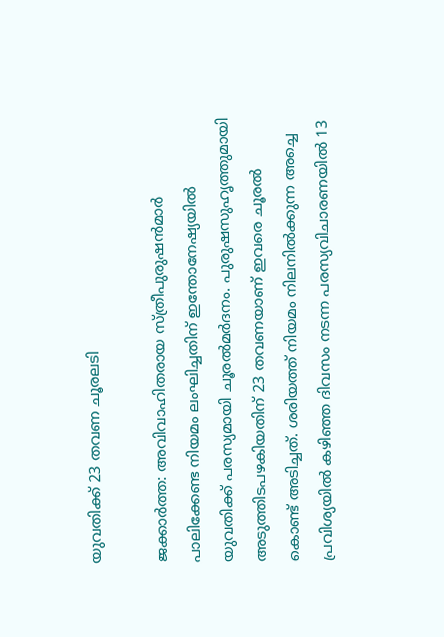യുവതിക്ക് 23 തവണ ചൂരലടി

ജക്കാര്‍ത്ത: അവിവാഹിതരായ സ്ത്രീപുരുഷന്‍മാര്‍ പാലിക്കേണ്ട നിയമം ലംഘിച്ചതിന് ഇന്തോനേഷ്യയില്‍ യുവതിക്ക് പരസ്യമായി ചൂരല്‍മര്‍ദനം. പുരുഷസുഹൃത്തുമായി അടുത്തിടപഴകിയതിന് 23 തവണയാണ് ഇവരെ ചൂരല്‍ കൊണ്ട് അടിച്ചത്. ശരിയത്ത് നിയമം നിലനില്‍ക്കുന്ന അച്ചെ പ്രവിശ്യയില്‍ കഴിഞ്ഞ ദിവസം നടന്ന പരസ്യവിചാരണയില്‍ 13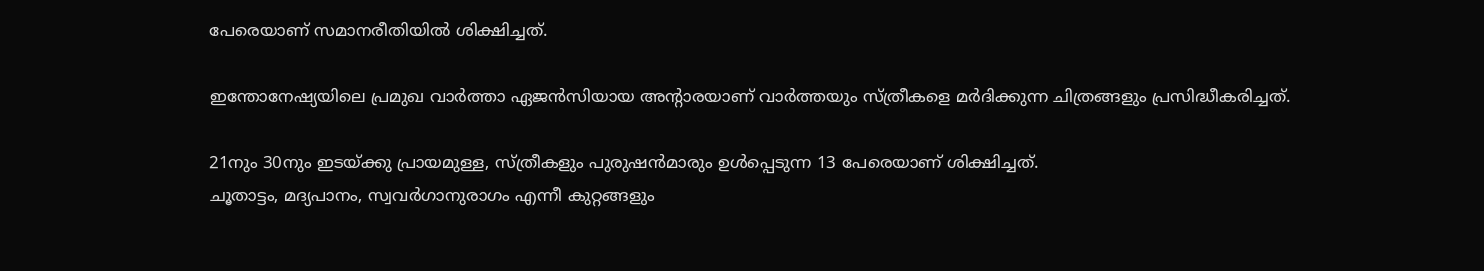പേരെയാണ് സമാനരീതിയില്‍ ശിക്ഷിച്ചത്.

ഇന്തോനേഷ്യയിലെ പ്രമുഖ വാര്‍ത്താ ഏജന്‍സിയായ അന്റാരയാണ് വാര്‍ത്തയും സ്ത്രീകളെ മര്‍ദിക്കുന്ന ചിത്രങ്ങളും പ്രസിദ്ധീകരിച്ചത്.

21നും 30നും ഇടയ്ക്കു പ്രായമുള്ള, സ്ത്രീകളും പുരുഷന്‍മാരും ഉള്‍പ്പെടുന്ന 13 പേരെയാണ് ശിക്ഷിച്ചത്.
ചൂതാട്ടം, മദ്യപാനം, സ്വവര്‍ഗാനുരാഗം എന്നീ കുറ്റങ്ങളും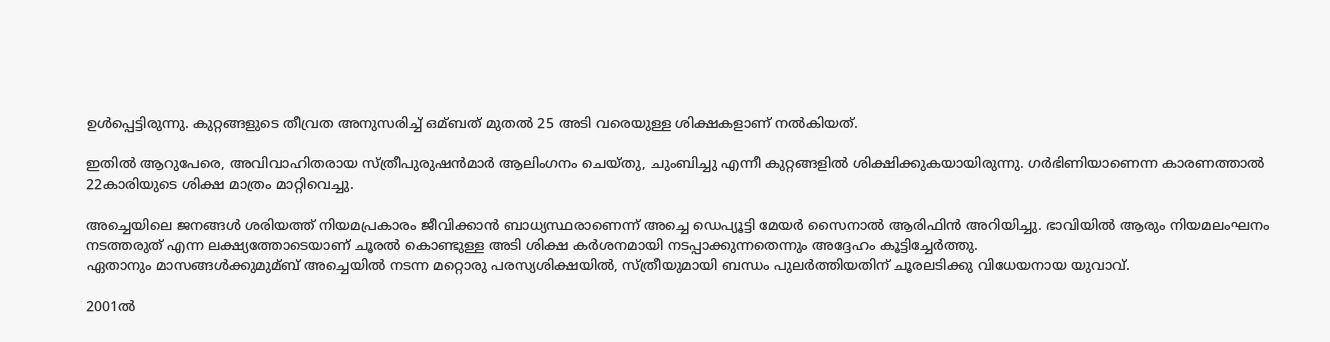ഉള്‍പ്പെട്ടിരുന്നു. കുറ്റങ്ങളുടെ തീവ്രത അനുസരിച്ച് ഒമ്ബത് മുതല്‍ 25 അടി വരെയുള്ള ശിക്ഷകളാണ് നല്‍കിയത്.

ഇതില്‍ ആറുപേരെ, അവിവാഹിതരായ സ്ത്രീപുരുഷന്‍മാര്‍ ആലിംഗനം ചെയ്തു, ചുംബിച്ചു എന്നീ കുറ്റങ്ങളില്‍ ശിക്ഷിക്കുകയായിരുന്നു. ഗര്‍ഭിണിയാണെന്ന കാരണത്താല്‍ 22കാരിയുടെ ശിക്ഷ മാത്രം മാറ്റിവെച്ചു.

അച്ചെയിലെ ജനങ്ങള്‍ ശരിയത്ത് നിയമപ്രകാരം ജീവിക്കാന്‍ ബാധ്യസ്ഥരാണെന്ന് അച്ചെ ഡെപ്യൂട്ടി മേയര്‍ സൈനാല്‍ ആരിഫിന്‍ അറിയിച്ചു. ഭാവിയില്‍ ആരും നിയമലംഘനം നടത്തരുത് എന്ന ലക്ഷ്യത്തോടെയാണ് ചൂരല്‍ കൊണ്ടുള്ള അടി ശിക്ഷ കര്‍ശനമായി നടപ്പാക്കുന്നതെന്നും അദ്ദേഹം കൂട്ടിച്ചേര്‍ത്തു.
ഏതാനും മാസങ്ങള്‍ക്കുമുമ്ബ് അച്ചെയില്‍ നടന്ന മറ്റൊരു പരസ്യശിക്ഷയില്‍, സ്ത്രീയുമായി ബന്ധം പുലര്‍ത്തിയതിന് ചൂരലടിക്കു വിധേയനായ യുവാവ്.

2001ല്‍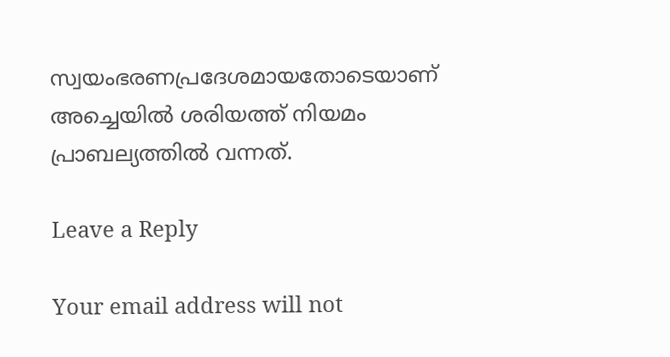സ്വയംഭരണപ്രദേശമായതോടെയാണ് അച്ചെയില്‍ ശരിയത്ത് നിയമം പ്രാബല്യത്തില്‍ വന്നത്.

Leave a Reply

Your email address will not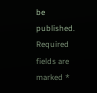be published. Required fields are marked *